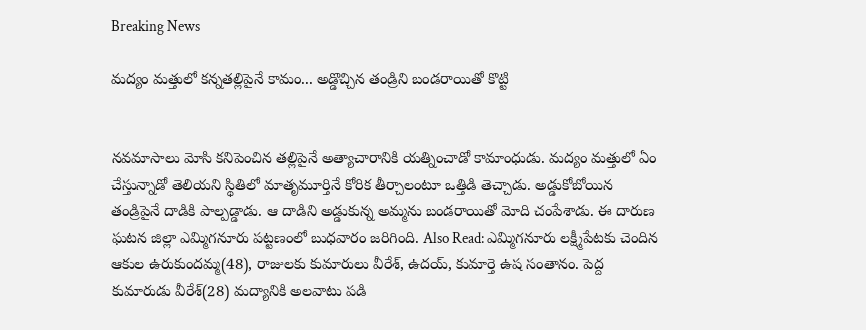Breaking News

మద్యం మత్తులో కన్నతల్లిపైనే కామం... అడ్డొచ్చిన తండ్రిని బండరాయితో కొట్టి


నవమాసాలు మోసి కనిపెంచిన తల్లిపైనే అత్యాచారానికి యత్నించాడో కామాంధుడు. మద్యం మత్తులో ఏం చేస్తున్నాడో తెలియని స్థితిలో మాతృమూర్తినే కోరిక తీర్చాలంటూ ఒత్తిడి తెచ్చాడు. అడ్డుకోబోయిన తండ్రిపైనే దాడికి పాల్పడ్డాడు. ఆ దాడిని అడ్డుకున్న అమ్మను బండరాయితో మోది చంపేశాడు. ఈ దారుణ ఘటన జిల్లా ఎమ్మిగనూరు పట్టణంలో బుధవారం జరిగింది. Also Read: ఎమ్మిగనూరు లక్ష్మీపేటకు చెందిన ఆకుల ఉరుకుందమ్మ(48), రాజులకు కుమారులు వీరేశ్‌, ఉదయ్‌, కుమార్తె ఉష సంతానం. పెద్ద కుమారుడు వీరేశ్‌(28) మద్యానికి అలవాటు పడి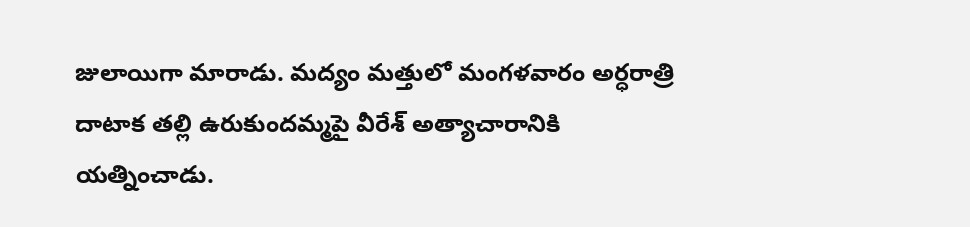జులాయిగా మారాడు. మద్యం మత్తులో మంగళవారం అర్ధరాత్రి దాటాక తల్లి ఉరుకుందమ్మపై వీరేశ్ అత్యాచారానికి యత్నించాడు.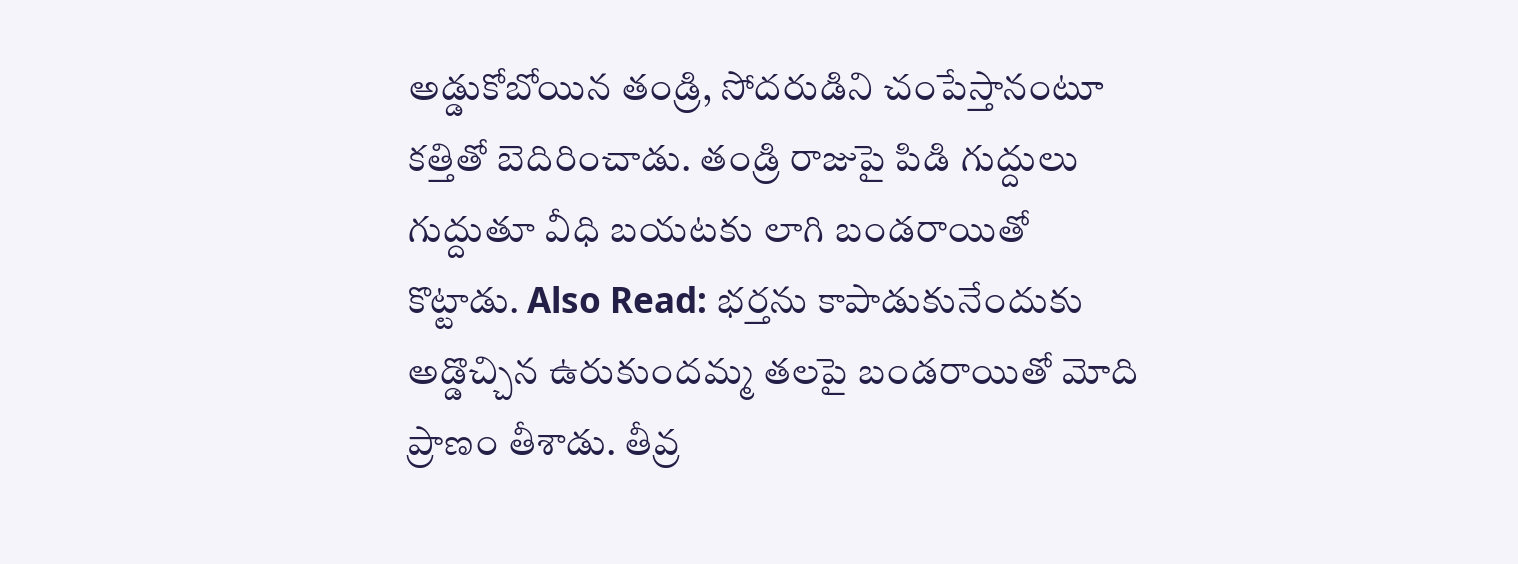అడ్డుకోబోయిన తండ్రి, సోదరుడిని చంపేస్తానంటూ కత్తితో బెదిరించాడు. తండ్రి రాజుపై పిడి గుద్దులు గుద్దుతూ వీధి బయటకు లాగి బండరాయితో కొట్టాడు. Also Read: భర్తను కాపాడుకునేందుకు అడ్డొచ్చిన ఉరుకుందమ్మ తలపై బండరాయితో మోది ప్రాణం తీశాడు. తీవ్ర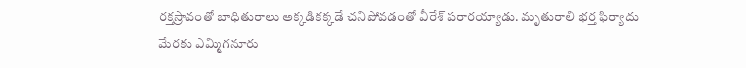రక్తస్రావంతో బాధితురాలు అక్కడికక్కడే చనిపోవడంతో వీరేశ్ పరారయ్యాడు. మృతురాలి భర్త ఫిర్యాదు మేరకు ఎమ్మిగనూరు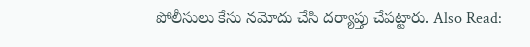పోలీసులు కేసు నమోదు చేసి దర్యాప్తు చేపట్టారు. Also Read: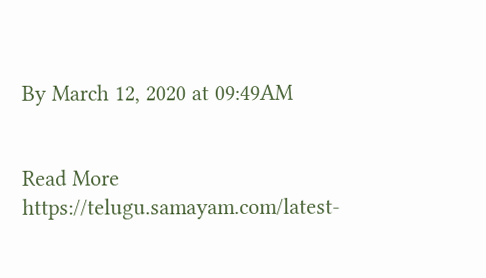By March 12, 2020 at 09:49AM


Read More https://telugu.samayam.com/latest-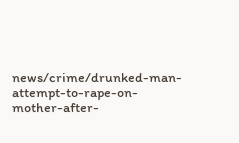news/crime/drunked-man-attempt-to-rape-on-mother-after-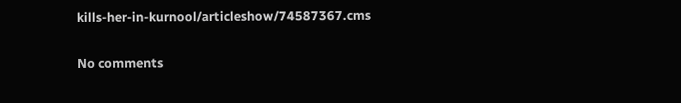kills-her-in-kurnool/articleshow/74587367.cms

No comments